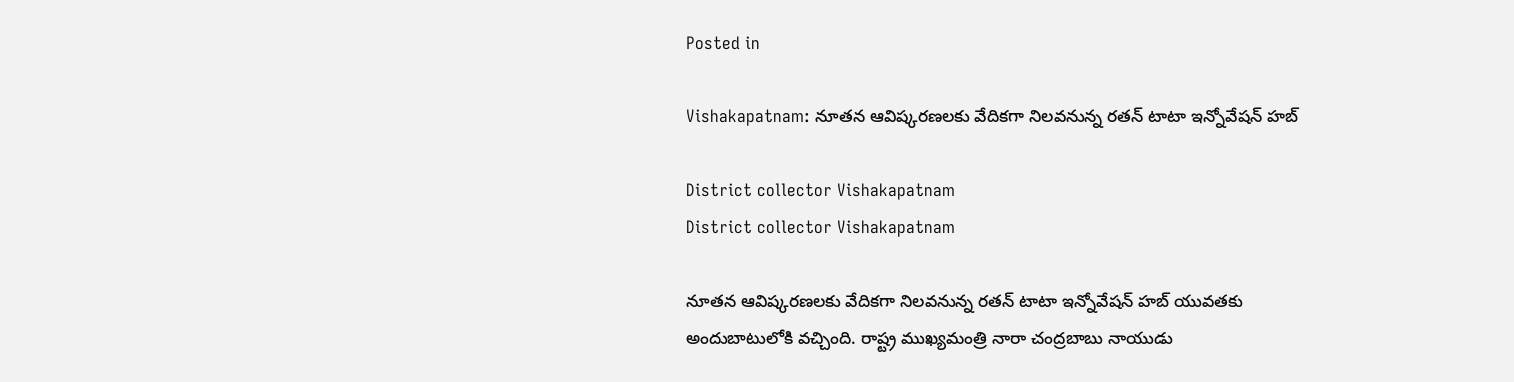Posted in

Vishakapatnam: నూత‌న ఆవిష్క‌ర‌ణ‌ల‌కు వేదిక‌గా నిల‌వ‌నున్న ర‌త‌న్ టాటా ఇన్నోవేష‌న్ హ‌బ్

District collector Vishakapatnam
District collector Vishakapatnam

నూత‌న ఆవిష్క‌ర‌ణ‌ల‌కు వేదిక‌గా నిల‌వ‌నున్న ర‌త‌న్ టాటా ఇన్నోవేష‌న్ హ‌బ్ యువ‌త‌కు అందుబాటులోకి వ‌చ్చింది. రాష్ట్ర ముఖ్య‌మంత్రి నారా చంద్ర‌బాబు నాయుడు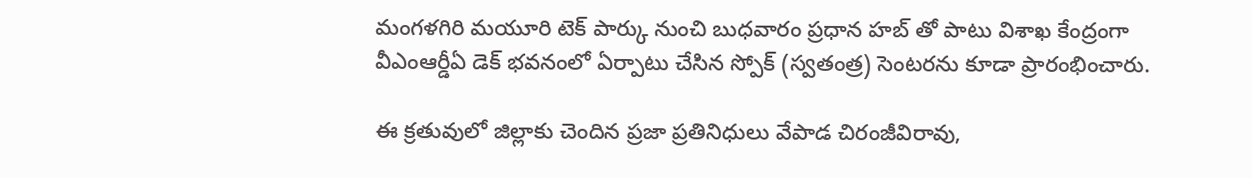మంగ‌ళ‌గిరి మ‌యూరి టెక్ పార్కు నుంచి బుధ‌వారం ప్ర‌ధాన హ‌బ్ తో పాటు విశాఖ కేంద్రంగా వీఎంఆర్డీఏ డెక్ భ‌వ‌నంలో ఏర్పాటు చేసిన స్పోక్ (స్వ‌తంత్ర‌) సెంట‌ర‌ను కూడా ప్రారంభించారు.

ఈ క్ర‌తువులో జిల్లాకు చెందిన ప్ర‌జా ప్ర‌తినిధులు వేపాడ చిరంజీవిరావు,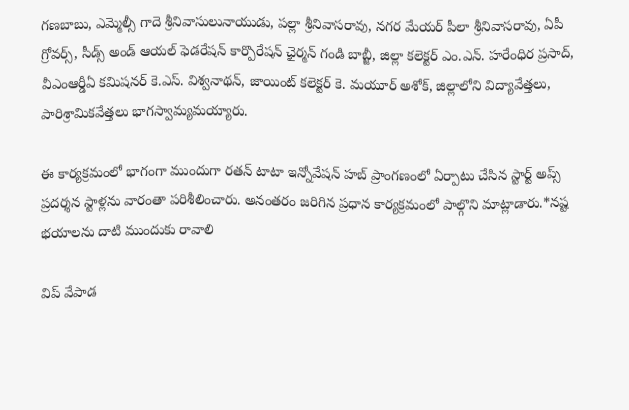గ‌ణ‌బాబు, ఎమ్మెల్సీ గాదె శ్రీనివాసులునాయుడు, ప‌ల్లా శ్రీ‌నివాస‌రావు, న‌గ‌ర మేయ‌ర్ పీలా శ్రీ‌నివాస‌రావు, ఏపీ గ్రోవ‌ర్స్, సీడ్స్ అండ్ ఆయ‌ల్ ఫెడ‌రేష‌న్ కార్పొరేష‌న్ ఛైర్మ‌న్ గండి బాబ్జీ, జిల్లా క‌లెక్ట‌ర్ ఎం.ఎన్. హ‌రేంధిర ప్ర‌సాద్, వీఎంఆర్డీఏ క‌మిష‌న‌ర్ కె.ఎస్. విశ్వ‌నాథ‌న్, జాయింట్ క‌లెక్ట‌ర్ కె. మ‌యూర్ అశోక్, జిల్లాలోని విద్యావేత్త‌లు, పారిశ్రామికవేత్త‌లు భాగ‌స్వామ్య‌మ‌య్యారు.

ఈ కార్య‌క్ర‌మంలో భాగంగా ముందుగా ర‌త‌న్ టాటా ఇన్నోవేష‌న్ హ‌బ్ ప్రాంగణంలో ఏర్పాటు చేసిన స్టార్ట్ అప్స్ ప్ర‌ద‌ర్శ‌న స్టాళ్ల‌ను వారంతా ప‌రిశీలించారు. అనంతరం జ‌రిగిన ప్ర‌ధాన కార్య‌క్ర‌మంలో పాల్గొని మాట్లాడారు.*న‌ష్ట భ‌యాల‌ను దాటి ముందుకు రావాలి

విప్ వేపాడ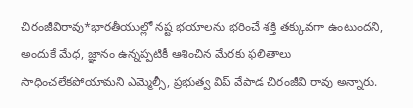చిరంజీవిరావు*భార‌తీయుల్లో న‌ష్ట భ‌యాల‌ను భ‌రించే శ‌క్తి త‌క్కువ‌గా ఉంటుంద‌ని, అందుకే మేధ‌, జ్ఞానం ఉన్న‌ప్ప‌టికీ ఆశించిన మేర‌కు ఫ‌లితాలు సాధించ‌లేక‌పోయామ‌ని ఎమ్మెల్సీ, ప్ర‌భుత్వ విప్ వేపాడ చిరంజీవి రావు అన్నారు.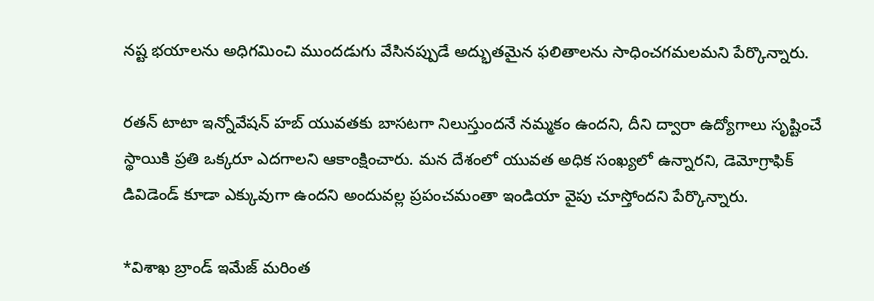న‌ష్ట భ‌యాల‌ను అధిగ‌మించి ముంద‌డుగు వేసిన‌ప్పుడే అద్భుత‌మైన ఫ‌లితాల‌ను సాధించ‌గ‌మ‌ల‌మ‌ని పేర్కొన్నారు.

ర‌త‌న్ టాటా ఇన్నోవేష‌న్ హ‌బ్ యువ‌త‌కు బాస‌ట‌గా నిలుస్తుంద‌నే న‌మ్మ‌కం ఉంద‌ని, దీని ద్వారా ఉద్యోగాలు సృష్టించే స్థాయికి ప్ర‌తి ఒక్క‌రూ ఎద‌గాల‌ని ఆకాంక్షించారు. మ‌న దేశంలో యువ‌త అధిక సంఖ్య‌లో ఉన్నార‌ని, డెమోగ్రాఫిక్ డివిడెండ్ కూడా ఎక్కువుగా ఉందని అందువ‌ల్ల ప్ర‌పంచ‌మంతా ఇండియా వైపు చూస్తోంద‌ని పేర్కొన్నారు.

*విశాఖ బ్రాండ్ ఇమేజ్ మ‌రింత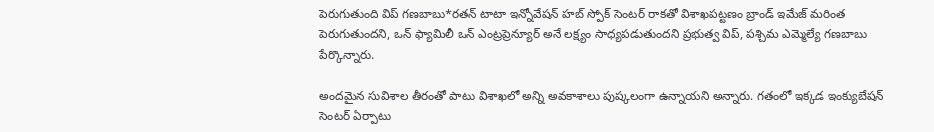పెరుగుతుంది విప్ గ‌ణ‌బాబు*ర‌త‌న్ టాటా ఇన్నోవేష‌న్ హ‌బ్ స్పోక్ సెంట‌ర్ రాక‌తో విశాఖ‌ప‌ట్ట‌ణం బ్రాండ్ ఇమేజ్ మ‌రింత పెరుగుతుంద‌ని, ఒన్ ఫ్యామిలీ ఒన్ ఎంట్ర‌ప్రెన్యూర్ అనే ల‌క్ష్యం సాధ్య‌ప‌డుతుంద‌ని ప్ర‌భుత్వ విప్, ప‌శ్చిమ ఎమ్మెల్యే గ‌ణ‌బాబు పేర్కొన్నారు.

అంద‌మైన సువిశాల తీరంతో పాటు విశాఖలో అన్ని అవ‌కాశాలు పుష్క‌లంగా ఉన్నాయ‌ని అన్నారు. గ‌తంలో ఇక్క‌డ ఇంక్యుబేష‌న్ సెంట‌ర్ ఏర్పాటు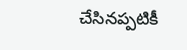చేసిన‌ప్ప‌టికీ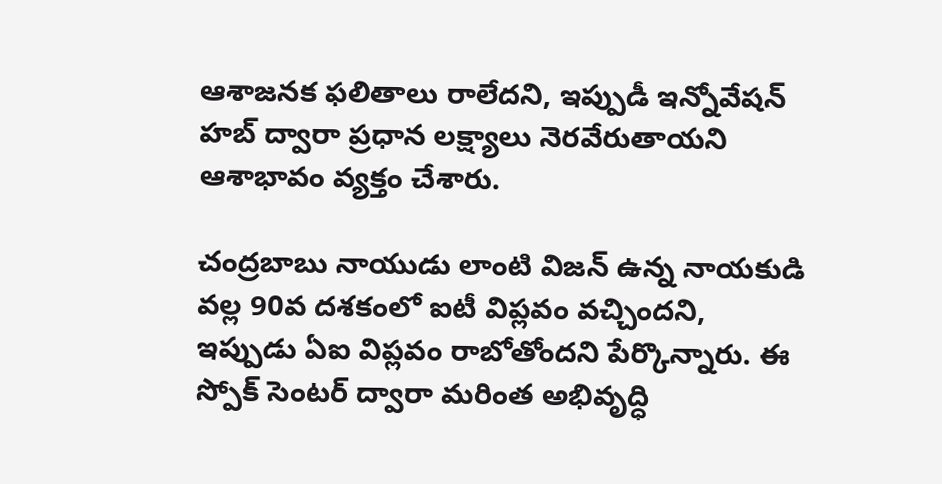ఆశాజ‌న‌క ఫ‌లితాలు రాలేద‌ని, ఇప్పుడీ ఇన్నోవేష‌న్ హ‌బ్ ద్వారా ప్ర‌ధాన ల‌క్ష్యాలు నెర‌వేరుతాయ‌ని ఆశాభావం వ్య‌క్తం చేశారు.

చంద్ర‌బాబు నాయుడు లాంటి విజ‌న్ ఉన్న నాయ‌కుడి వ‌ల్ల 90వ ద‌శ‌కంలో ఐటీ విప్ల‌వం వ‌చ్చిందని, ఇప్పుడు ఏఐ విప్ల‌వం రాబోతోంద‌ని పేర్కొన్నారు. ఈ స్పోక్ సెంట‌ర్ ద్వారా మ‌రింత అభివృద్ధి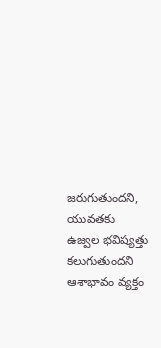జ‌రుగుతుంద‌ని, యువ‌త‌కు ఉజ్వ‌ల భ‌విష్య‌త్తు క‌లుగుతుంద‌ని ఆశాభావం వ్య‌క్తం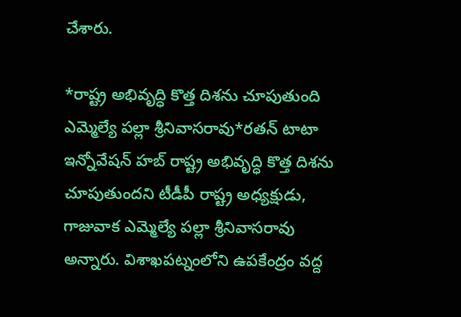చేశారు.

*రాష్ట్ర అభివృద్ధి కొత్త దిశను చూపుతుంది ఎమ్మెల్యే ప‌ల్లా శ్రీనివాస‌రావు*ర‌తన్ టాటా ఇన్నోవేషన్ హబ్‌ రాష్ట్ర అభివృద్ధి కొత్త దిశను చూపుతుందని టీడీపీ రాష్ట్ర అధ్యక్షుడు, గాజువాక ఎమ్మెల్యే పల్లా శ్రీనివాసరావు అన్నారు. విశాఖపట్నంలోని ఉపకేంద్రం వద్ద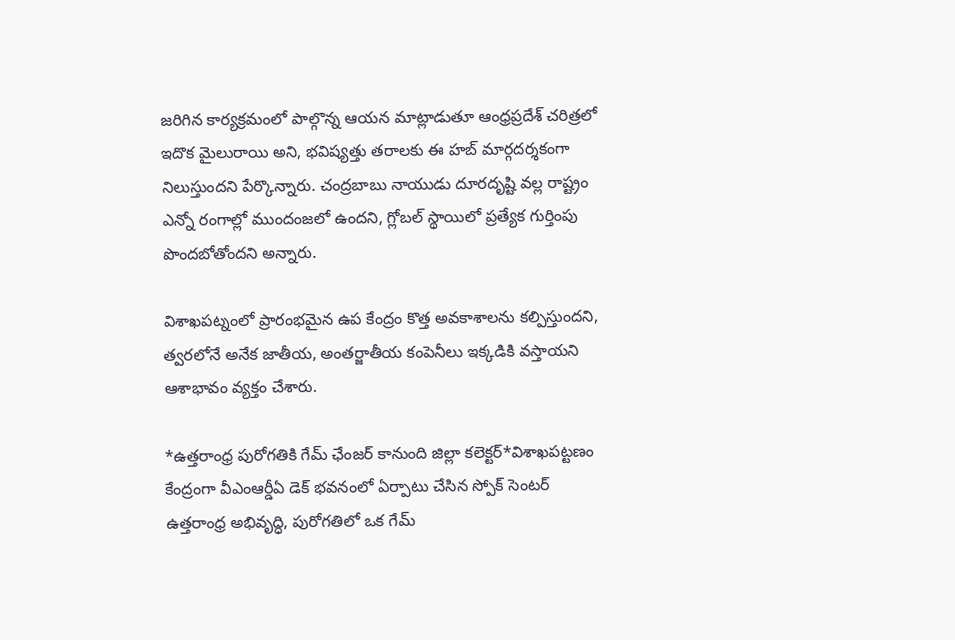జరిగిన కార్యక్రమంలో పాల్గొన్న ఆయన మాట్లాడుతూ ఆంధ్రప్రదేశ్ చరిత్రలో ఇదొక మైలురాయి అని, భవిష్యత్తు తరాలకు ఈ హబ్ మార్గదర్శకంగా నిలుస్తుంద‌ని పేర్కొన్నారు. చంద్రబాబు నాయుడు దూరదృష్టి వ‌ల్ల రాష్ట్రం ఎన్నో రంగాల్లో ముందంజ‌లో ఉంద‌ని, గ్లోబల్ స్థాయిలో ప్రత్యేక గుర్తింపు పొందబోతోంద‌ని అన్నారు.

విశాఖపట్నంలో ప్రారంభమైన ఉప కేంద్రం కొత్త అవకాశాలను క‌ల్పిస్తుంద‌ని, త్వరలోనే అనేక జాతీయ, అంతర్జాతీయ కంపెనీలు ఇక్కడికి వ‌స్తాయ‌ని ఆశాభావం వ్య‌క్తం చేశారు.

*ఉత్త‌రాంధ్ర పురోగ‌తికి గేమ్ ఛేంజ‌ర్ కానుంది జిల్లా క‌లెక్ట‌ర్*విశాఖ‌ప‌ట్ట‌ణం కేంద్రంగా వీఎంఆర్డీఏ డెక్ భ‌వ‌నంలో ఏర్పాటు చేసిన స్పోక్ సెంట‌ర్ ఉత్త‌రాంధ్ర అభివృద్ధి, పురోగ‌తిలో ఒక గేమ్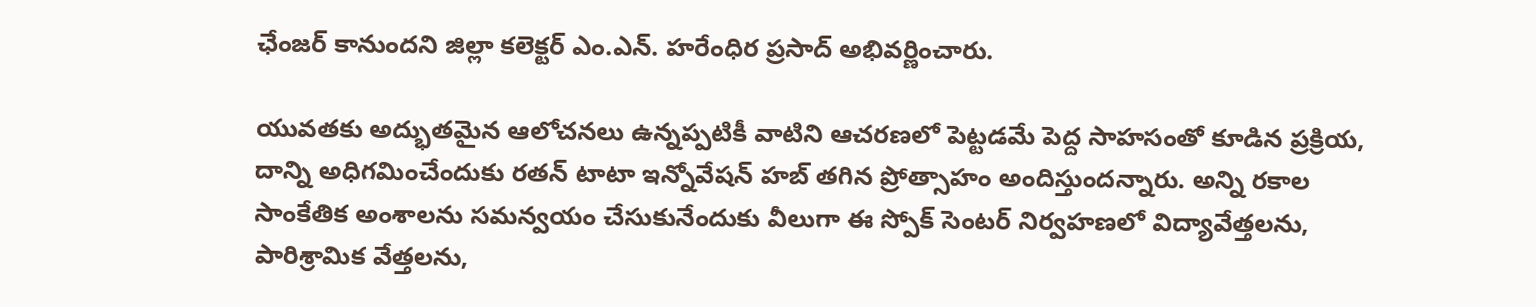ఛేంజ‌ర్ కానుంద‌ని జిల్లా క‌లెక్ట‌ర్ ఎం.ఎన్. హ‌రేంధిర ప్ర‌సాద్ అభివర్ణించారు.

యువ‌త‌కు అద్భుత‌మైన‌ ఆలోచ‌న‌లు ఉన్న‌ప్ప‌టికీ వాటిని ఆచ‌ర‌ణ‌లో పెట్ట‌డ‌మే పెద్ద సాహ‌సంతో కూడిన ప్ర‌క్రియ‌, దాన్ని అధిగ‌మించేందుకు ర‌త‌న్ టాటా ఇన్నోవేష‌న్ హ‌బ్ త‌గిన ప్రోత్సాహం అందిస్తుంద‌న్నారు. అన్ని ర‌కాల సాంకేతిక అంశాలను స‌మ‌న్వ‌యం చేసుకునేందుకు వీలుగా ఈ స్పోక్ సెంట‌ర్ నిర్వ‌హ‌ణ‌లో విద్యావేత్త‌ల‌ను, పారిశ్రామిక వేత్త‌ల‌ను,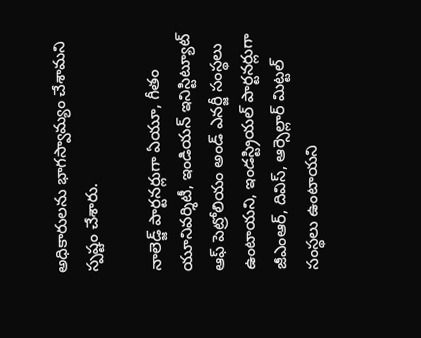అధికారుల‌ను భాగ‌స్వామ్యం చేశామ‌ని స్ప‌ష్టం చేశారు.

నాలెడ్జ్ పార్ట‌న‌ర్లుగా ఏయూ, గీతం యూనివ‌ర్శిటీ, ఇండియ‌న్ ఇనిస్టిట్యూట్ ఆఫ్‌ పెట్రోలియం అండ్ ఎన‌ర్జీ సంస్థ‌లు ఉంటాయ‌ని, ఇండస్ట్రియ‌ల్ పార్ట‌న‌ర్లుగా జీఎంఆర్, దివిస్, ఆర్సెల్లార్ మిట్ట‌ల్ సంస్థ‌లు ఉంటాయ‌ని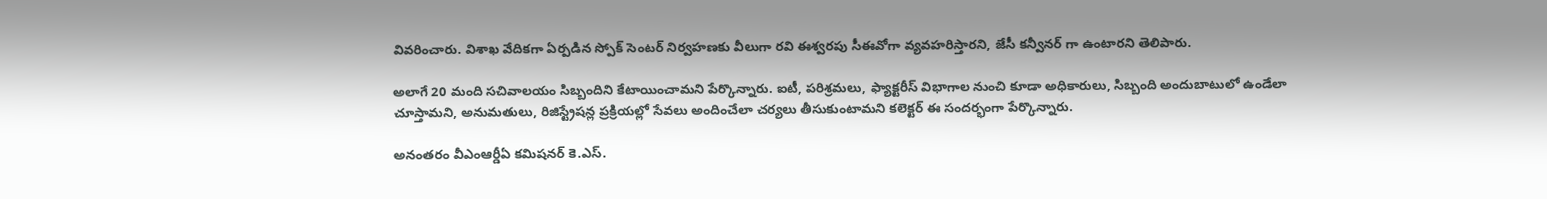వివ‌రించారు. విశాఖ వేదిక‌గా ఏర్పడిన స్పోక్ సెంట‌ర్ నిర్వ‌హ‌ణ‌కు వీలుగా రవి ఈశ్వ‌ర‌పు సీఈవోగా వ్య‌వ‌హ‌రిస్తార‌ని, జేసీ క‌న్వీన‌ర్ గా ఉంటార‌ని తెలిపారు.

అలాగే 20 మంది స‌చివాల‌యం సిబ్బందిని కేటాయించామ‌ని పేర్కొన్నారు. ఐటీ, ప‌రిశ్ర‌మ‌లు, ఫ్యాక్ట‌రీస్ విభాగాల నుంచి కూడా అధికారులు, సిబ్బంది అందుబాటులో ఉండేలా చూస్తామ‌ని, అనుమ‌తులు, రిజిస్ట్రేష‌న్ల ప్ర‌క్రియ‌ల్లో సేవ‌లు అందించేలా చ‌ర్య‌లు తీసుకుంటామ‌ని క‌లెక్ట‌ర్ ఈ సంద‌ర్భంగా పేర్కొన్నారు.

అనంతరం వీఎంఆర్డీఏ క‌మిష‌న‌ర్ కె.ఎస్.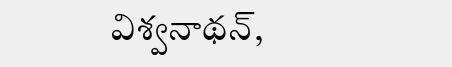విశ్వ‌నాథ‌న్,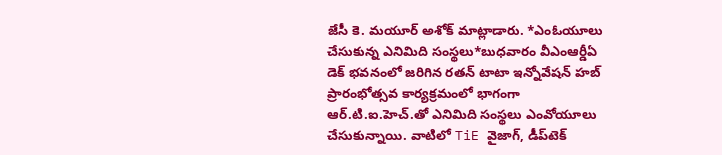జేసీ కె. మయూర్ అశోక్ మాట్లాడారు. *ఎంఓయూలు చేసుకున్న ఎనిమిది సంస్థ‌లు*బుధ‌వారం వీఎంఆర్డీఏ డెక్ భ‌వ‌నంలో జ‌రిగిన‌ ర‌త‌న్ టాటా ఇన్నోవేష‌న్ హ‌బ్ ప్రారంభోత్స‌వ కార్య‌క్ర‌మంలో భాగంగా ఆర్.టి.ఐ.హెచ్.తో ఎనిమిది సంస్థ‌లు ఎంవోయూలు చేసుకున్నాయి. వాటిలో TiE వైజాగ్, డీప్‌టెక్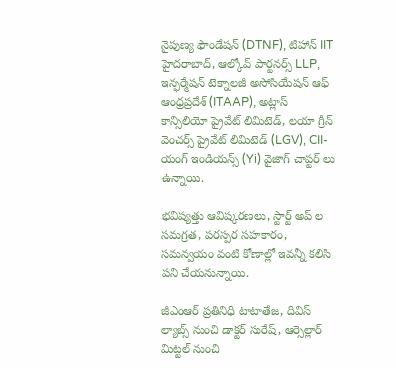నైపుణ్య ఫౌండేషన్ (DTNF), టిహాన్ IIT హైదరాబాద్, ఆల్కోవ్ పార్టనర్స్ LLP, ఇన్ఫర్మేషన్ టెక్నాలజీ అసోసియేషన్ ఆఫ్ ఆంధ్రప్రదేశ్ (ITAAP), అట్లాస్ కాన్సిలియో ప్రైవేట్ లిమిటెడ్, లయా గ్రీన్ వెంచర్స్ ప్రైవేట్ లిమిటెడ్ (LGV), CII-యంగ్ ఇండియన్స్ (Yi) వైజాగ్ చాప్టర్ లు ఉన్నాయి.

భ‌విష్య‌త్తు ఆవిష్క‌ర‌ణ‌లు, స్టార్ట్ అప్ ల‌ స‌మ‌గ్ర‌త‌, ప‌రస్ప‌ర‌ సహ‌కారం, స‌మ‌న్వ‌యం వంటి కోణాల్లో ఇవ‌న్నీ క‌లిసి ప‌ని చేయ‌నున్నాయి.

జీఎంఆర్ ప్ర‌తినిధి టాటాతేజ, దివిస్ ల్యాబ్స్ నుంచి డాక్టర్ సురేష్, ఆర్సెల్లార్ మిట్ట‌ల్ నుంచి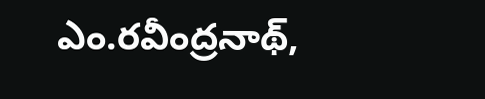ఎం.రవీంద్రనాథ్,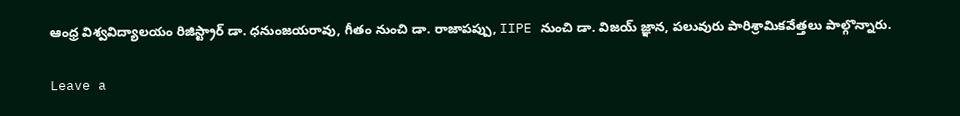ఆంధ్ర విశ్వవిద్యాలయం రిజిస్ట్రార్ డా. ధనుంజ‌య‌రావు, గీతం నుంచి డా. రాజాపప్పు, IIPE నుంచి డా. విజయ్ జ్ఞాన, ప‌లువురు పారిశ్రామిక‌వేత్త‌లు పాల్గొన్నారు.

Leave a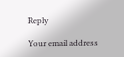Reply

Your email address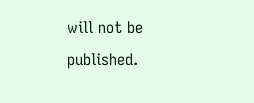will not be published.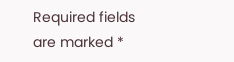Required fields are marked *